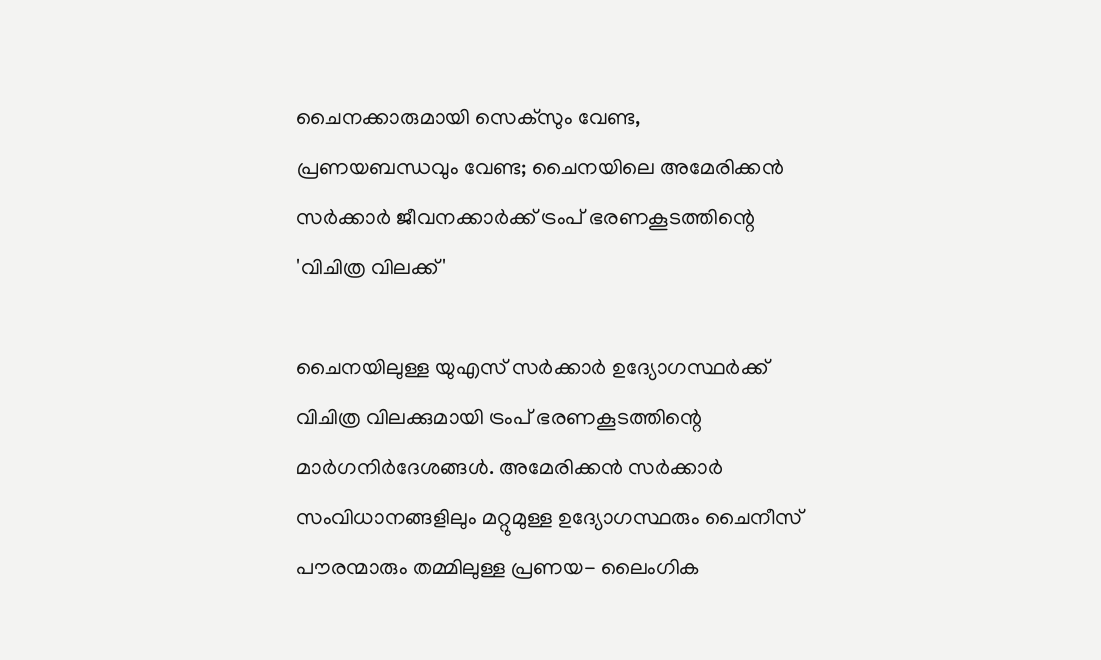ചൈനക്കാരുമായി സെക്‌സും വേണ്ട, പ്രണയബന്ധവും വേണ്ട; ചൈനയിലെ അമേരിക്കന്‍ സര്‍ക്കാര്‍ ജീവനക്കാര്‍ക്ക് ട്രംപ് ഭരണകൂടത്തിന്റെ 'വിചിത്ര വിലക്ക്'

ചൈനയിലുള്ള യുഎസ് സര്‍ക്കാര്‍ ഉദ്യോഗസ്ഥര്‍ക്ക് വിചിത്ര വിലക്കുമായി ട്രംപ് ഭരണകൂടത്തിന്റെ മാര്‍ഗനിര്‍ദേശങ്ങള്‍. അമേരിക്കന്‍ സര്‍ക്കാര്‍ സംവിധാനങ്ങളിലും മറ്റുമുള്ള ഉദ്യോഗസ്ഥരും ചൈനീസ് പൗരന്മാരും തമ്മിലുള്ള പ്രണയ- ലൈംഗിക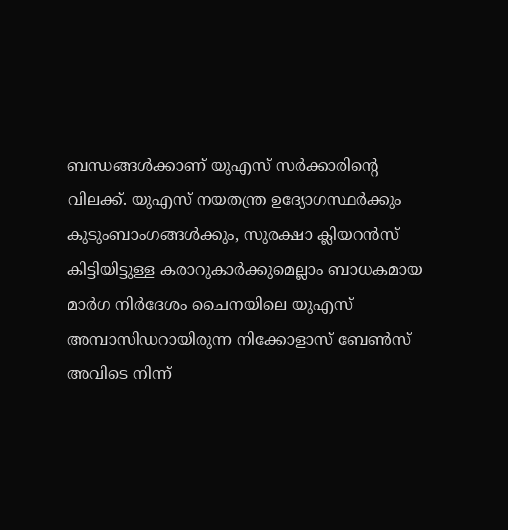ബന്ധങ്ങള്‍ക്കാണ് യുഎസ് സര്‍ക്കാരിന്റെ വിലക്ക്. യുഎസ് നയതന്ത്ര ഉദ്യോഗസ്ഥര്‍ക്കും കുടുംബാംഗങ്ങള്‍ക്കും, സുരക്ഷാ ക്ലിയറന്‍സ് കിട്ടിയിട്ടുള്ള കരാറുകാര്‍ക്കുമെല്ലാം ബാധകമായ മാര്‍ഗ നിര്‍ദേശം ചൈനയിലെ യുഎസ് അമ്പാസിഡറായിരുന്ന നിക്കോളാസ് ബേണ്‍സ് അവിടെ നിന്ന്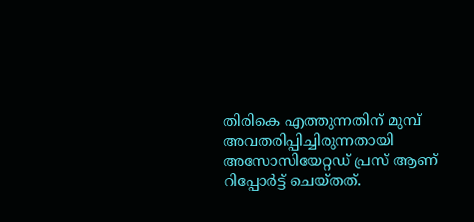തിരികെ എത്തുന്നതിന് മുമ്പ് അവതരിപ്പിച്ചിരുന്നതായി അസോസിയേറ്റഡ് പ്രസ് ആണ് റിപ്പോര്‍ട്ട് ചെയ്തത്.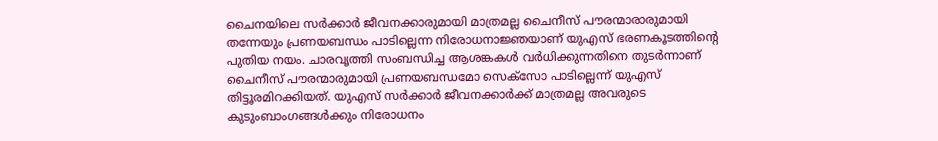ചൈനയിലെ സര്‍ക്കാര്‍ ജീവനക്കാരുമായി മാത്രമല്ല ചൈനീസ് പൗരന്മാരാരുമായി തന്നേയും പ്രണയബന്ധം പാടില്ലെന്ന നിരോധനാജ്ഞയാണ് യുഎസ് ഭരണകൂടത്തിന്റെ പുതിയ നയം. ചാരവൃത്തി സംബന്ധിച്ച ആശങ്കകള്‍ വര്‍ധിക്കുന്നതിനെ തുടര്‍ന്നാണ് ചൈനീസ് പൗരന്മാരുമായി പ്രണയബന്ധമോ സെക്‌സോ പാടില്ലെന്ന് യുഎസ് തിട്ടൂരമിറക്കിയത്. യുഎസ് സര്‍ക്കാര്‍ ജീവനക്കാര്‍ക്ക് മാത്രമല്ല അവരുടെ കുടുംബാംഗങ്ങള്‍ക്കും നിരോധനം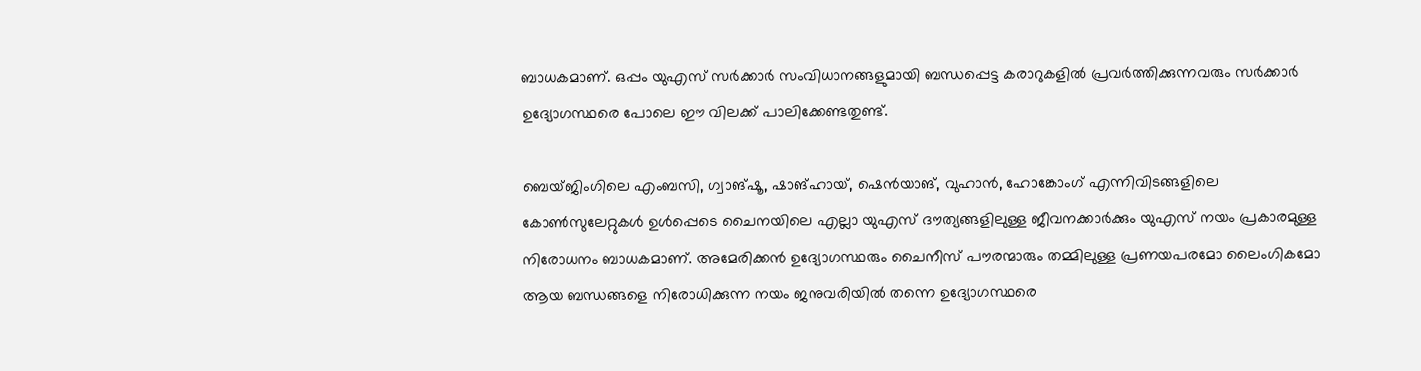ബാധകമാണ്. ഒപ്പം യുഎസ് സര്‍ക്കാര്‍ സംവിധാനങ്ങളുമായി ബന്ധപ്പെട്ട കരാറുകളില്‍ പ്രവര്‍ത്തിക്കുന്നവരും സര്‍ക്കാര്‍ ഉദ്യോഗസ്ഥരെ പോലെ ഈ വിലക്ക് പാലിക്കേണ്ടതുണ്ട്.

ബെയ്ജിംഗിലെ എംബസി, ഗ്വാങ്ഷൂ, ഷാങ്ഹായ്, ഷെന്‍യാങ്, വുഹാന്‍, ഹോങ്കോംഗ് എന്നിവിടങ്ങളിലെ കോണ്‍സുലേറ്റുകള്‍ ഉള്‍പ്പെടെ ചൈനയിലെ എല്ലാ യുഎസ് ദൗത്യങ്ങളിലുള്ള ജീവനക്കാര്‍ക്കും യുഎസ് നയം പ്രകാരമുള്ള നിരോധനം ബാധകമാണ്. അമേരിക്കന്‍ ഉദ്യോഗസ്ഥരും ചൈനീസ് പൗരന്മാരും തമ്മിലുള്ള പ്രണയപരമോ ലൈംഗികമോ ആയ ബന്ധങ്ങളെ നിരോധിക്കുന്ന നയം ജനുവരിയില്‍ തന്നെ ഉദ്യോഗസ്ഥരെ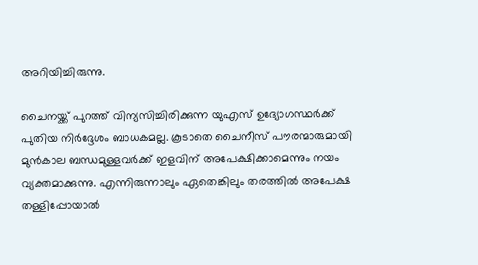അറിയിച്ചിരുന്നു.

ചൈനയ്ക്ക് പുറത്ത് വിന്യസിച്ചിരിക്കുന്ന യുഎസ് ഉദ്യോഗസ്ഥര്‍ക്ക് പുതിയ നിര്‍ദ്ദേശം ബാധകമല്ല. കൂടാതെ ചൈനീസ് പൗരന്മാരുമായി മുന്‍കാല ബന്ധമുള്ളവര്‍ക്ക് ഇളവിന് അപേക്ഷിക്കാമെന്നും നയം വ്യക്തമാക്കുന്നു. എന്നിരുന്നാലും ഏതെങ്കിലും തരത്തില്‍ അപേക്ഷ തള്ളിപ്പോയാല്‍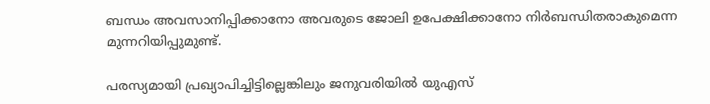ബന്ധം അവസാനിപ്പിക്കാനോ അവരുടെ ജോലി ഉപേക്ഷിക്കാനോ നിര്‍ബന്ധിതരാകുമെന്ന മുന്നറിയിപ്പുമുണ്ട്.

പരസ്യമായി പ്രഖ്യാപിച്ചിട്ടില്ലെങ്കിലും ജനുവരിയില്‍ യുഎസ്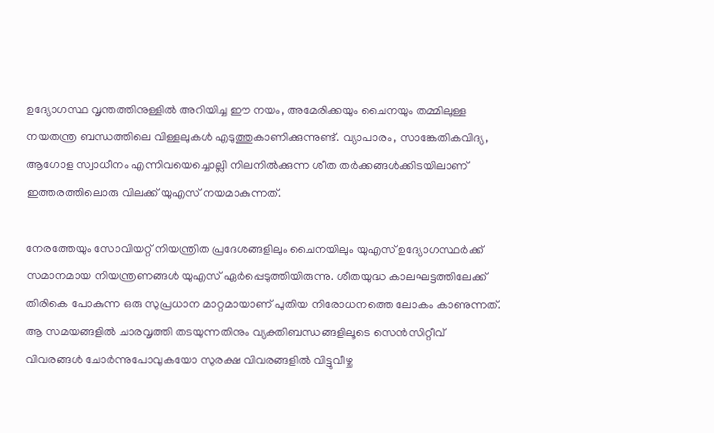ഉദ്യോഗസ്ഥ വൃന്തത്തിനുള്ളില്‍ അറിയിച്ച ഈ നയം, അമേരിക്കയും ചൈനയും തമ്മിലുള്ള നയതന്ത്ര ബന്ധത്തിലെ വിള്ളലുകള്‍ എടുത്തുകാണിക്കുന്നുണ്ട്. വ്യാപാരം, സാങ്കേതികവിദ്യ, ആഗോള സ്വാധീനം എന്നിവയെച്ചൊല്ലി നിലനില്‍ക്കുന്ന ശീത തര്‍ക്കങ്ങള്‍ക്കിടയിലാണ് ഇത്തരത്തിലൊരു വിലക്ക് യുഎസ് നയമാകുന്നത്.

നേരത്തേയും സോവിയറ്റ് നിയന്ത്രിത പ്രദേശങ്ങളിലും ചൈനയിലും യുഎസ് ഉദ്യോഗസ്ഥര്‍ക്ക് സമാനമായ നിയന്ത്രണങ്ങള്‍ യുഎസ് ഏര്‍പ്പെടുത്തിയിരുന്നു. ശീതയുദ്ധ കാലഘട്ടത്തിലേക്ക് തിരികെ പോകുന്ന ഒരു സുപ്രധാന മാറ്റമായാണ് പുതിയ നിരോധനത്തെ ലോകം കാണുന്നത്. ആ സമയങ്ങളില്‍ ചാരവൃത്തി തടയുന്നതിനും വ്യക്തിബന്ധങ്ങളിലൂടെ സെന്‍സിറ്റീവ് വിവരങ്ങള്‍ ചോര്‍ന്നുപോവുകയോ സുരക്ഷ വിവരങ്ങളില്‍ വിട്ടുവീഴ്ച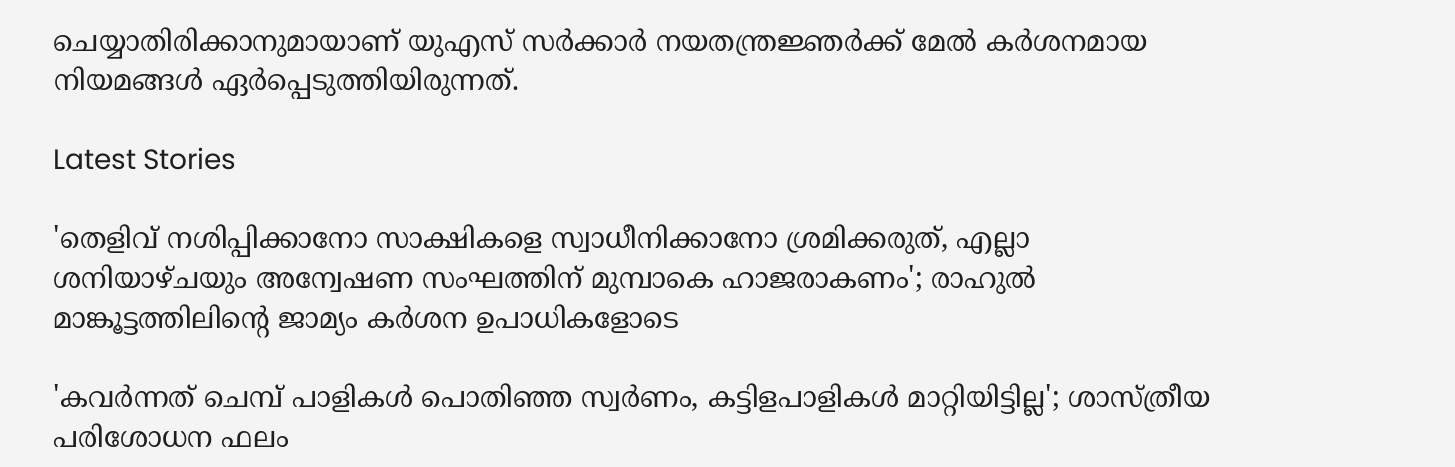ചെയ്യാതിരിക്കാനുമായാണ് യുഎസ് സര്‍ക്കാര്‍ നയതന്ത്രജ്ഞര്‍ക്ക് മേല്‍ കര്‍ശനമായ നിയമങ്ങള്‍ ഏര്‍പ്പെടുത്തിയിരുന്നത്.

Latest Stories

'തെളിവ് നശിപ്പിക്കാനോ സാക്ഷികളെ സ്വാധീനിക്കാനോ ശ്രമിക്കരുത്, എല്ലാ ശനിയാഴ്ചയും അന്വേഷണ സംഘത്തിന് മുമ്പാകെ ഹാജരാകണം'; രാഹുൽ മാങ്കൂട്ടത്തിലിന്റെ ജാമ്യം കർശന ഉപാധികളോടെ

'കവർന്നത് ചെമ്പ് പാളികൾ പൊതിഞ്ഞ സ്വർണം, കട്ടിളപാളികൾ മാറ്റിയിട്ടില്ല'; ശാസ്ത്രീയ പരിശോധന ഫലം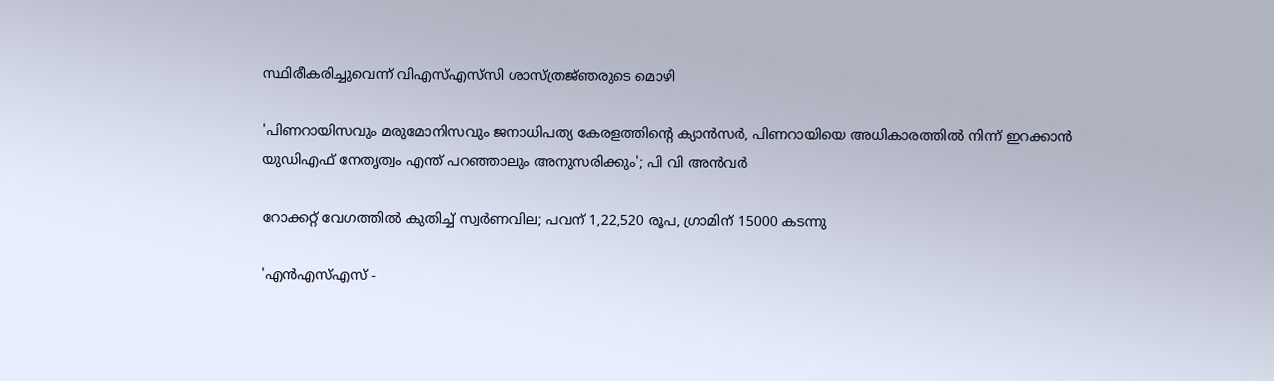സ്ഥിരീകരിച്ചുവെന്ന് വിഎസ്എസ്‍സി ശാസ്ത്രജ്‌ഞരുടെ മൊഴി

'പിണറായിസവും മരുമോനിസവും ജനാധിപത്യ കേരളത്തിന്റെ ക്യാൻസർ, പിണറായിയെ അധികാരത്തിൽ നിന്ന് ഇറക്കാൻ യുഡിഎഫ് നേതൃത്വം എന്ത്‌ പറഞ്ഞാലും അനുസരിക്കും'; പി വി അൻവർ

റോക്കറ്റ് വേഗത്തിൽ കുതിച്ച് സ്വർണവില; പവന് 1,22,520 രൂപ, ഗ്രാമിന് 15000 കടന്നു

'എന്‍എസ്എസ് -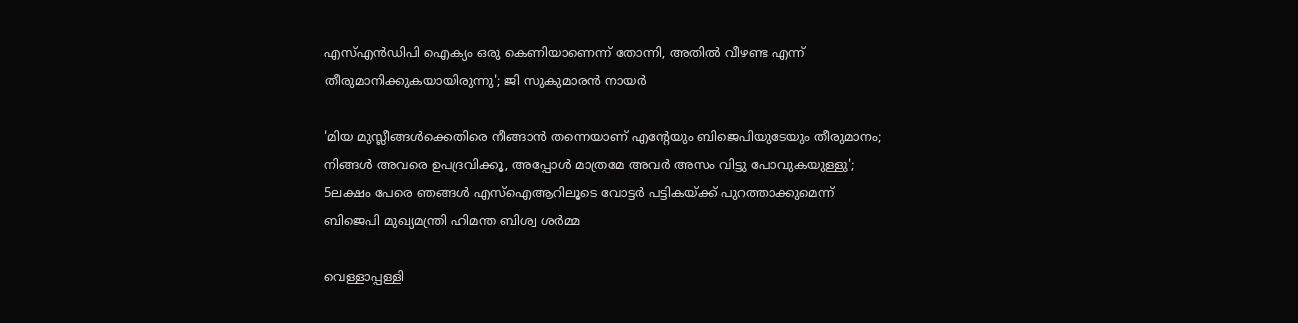എസ്എന്‍ഡിപി ഐക്യം ഒരു കെണിയാണെന്ന് തോന്നി, അതിൽ വീഴണ്ട എന്ന് തീരുമാനിക്കുകയായിരുന്നു'; ജി സുകുമാരൻ നായർ

'മിയ മുസ്ലീങ്ങള്‍ക്കെതിരെ നീങ്ങാന്‍ തന്നെയാണ് എന്റേയും ബിജെപിയുടേയും തീരുമാനം; നിങ്ങള്‍ അവരെ ഉപദ്രവിക്കൂ, അപ്പോള്‍ മാത്രമേ അവര്‍ അസം വിട്ടു പോവുകയുള്ളു'; 5ലക്ഷം പേരെ ഞങ്ങള്‍ എസ്‌ഐആറിലൂടെ വോട്ടര്‍ പട്ടികയ്ക്ക് പുറത്താക്കുമെന്ന് ബിജെപി മുഖ്യമന്ത്രി ഹിമന്ത ബിശ്വ ശര്‍മ്മ

വെള്ളാപ്പള്ളി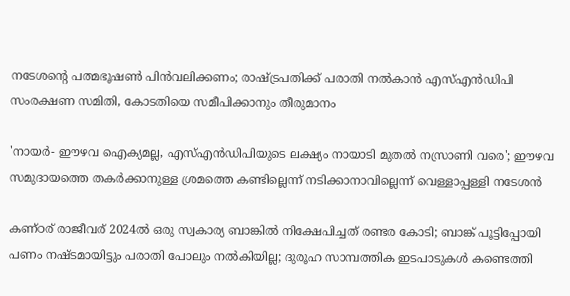നടേശന്റെ പത്മഭൂഷൺ പിൻവലിക്കണം; രാഷ്ട്രപതിക്ക് പരാതി നൽകാൻ എസ്എൻഡിപി സംരക്ഷണ സമിതി, കോടതിയെ സമീപിക്കാനും തീരുമാനം

'നായർ- ഈഴവ ഐക്യമല്ല, എസ്എൻഡിപിയുടെ ലക്ഷ്യം നായാടി മുതൽ നസ്രാണി വരെ'; ഈഴവ സമുദായത്തെ തകർക്കാനുള്ള ശ്രമത്തെ കണ്ടില്ലെന്ന് നടിക്കാനാവില്ലെന്ന് വെള്ളാപ്പള്ളി നടേശൻ

കണ്ഠര് രാജീവര് 2024ല്‍ ഒരു സ്വകാര്യ ബാങ്കില്‍ നിക്ഷേപിച്ചത് രണ്ടര കോടി; ബാങ്ക് പൂട്ടിപ്പോയി പണം നഷ്ടമായിട്ടും പരാതി പോലും നല്‍കിയില്ല; ദുരൂഹ സാമ്പത്തിക ഇടപാടുകള്‍ കണ്ടെത്തി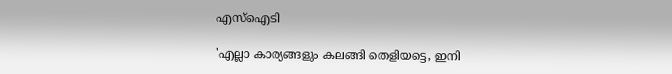എസ്‌ഐടി

'എല്ലാ കാര്യങ്ങളും കലങ്ങി തെളിയട്ടെ, ഇനി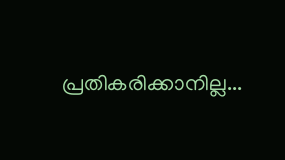പ്രതികരിക്കാനില്ല...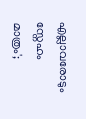എല്ലാവരോടും സ്നേഹം മാത്രം';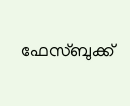ഫേസ്ബുക്ക്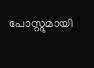പോസ്റ്റുമായി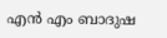എൻ എം ബാദുഷ